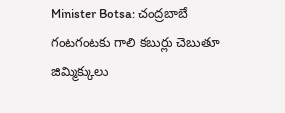Minister Botsa: చంద్రబాబే గంటగంటకు గాలి కబుర్లు చెబుతూ జిమ్మిక్కులు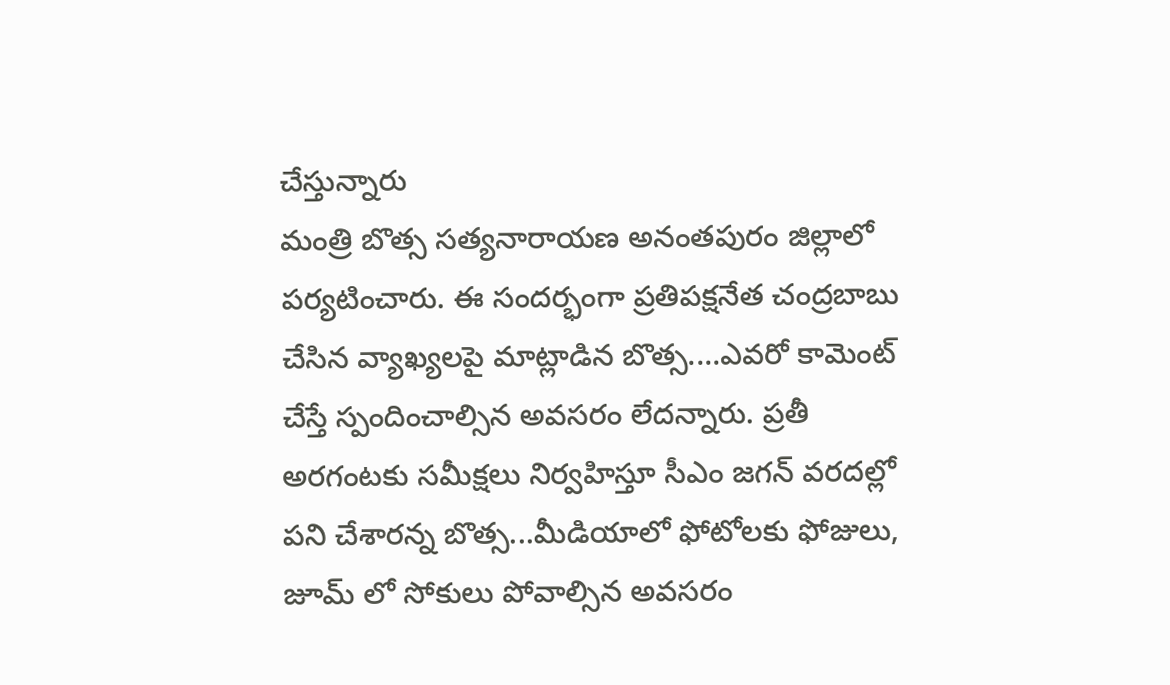చేస్తున్నారు
మంత్రి బొత్స సత్యనారాయణ అనంతపురం జిల్లాలో పర్యటించారు. ఈ సందర్భంగా ప్రతిపక్షనేత చంద్రబాబు చేసిన వ్యాఖ్యలపై మాట్లాడిన బొత్స....ఎవరో కామెంట్ చేస్తే స్పందించాల్సిన అవసరం లేదన్నారు. ప్రతీ అరగంటకు సమీక్షలు నిర్వహిస్తూ సీఎం జగన్ వరదల్లో పని చేశారన్న బొత్స...మీడియాలో ఫోటోలకు ఫోజులు, జూమ్ లో సోకులు పోవాల్సిన అవసరం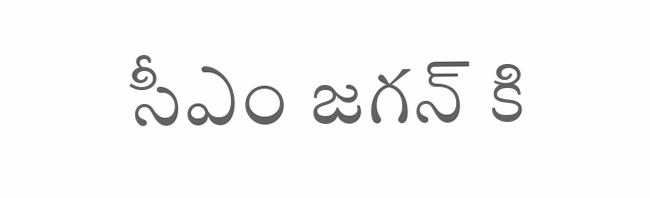సీఎం జగన్ కి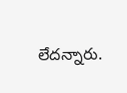లేదన్నారు.